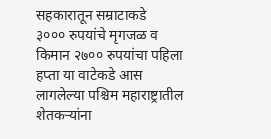सहकारातून सम्राटाकडे
३००० रुपयांचे मृगजळ व किमान २७०० रुपयांचा पहिला हप्ता या वाटेकडे आस लागलेल्या पश्चिम महाराष्ट्रातील शेतकऱ्यांना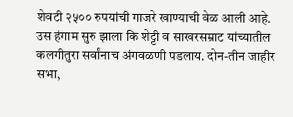शेवटी २५०० रुपयांची गाजरे खाण्याची वेळ आली आहे. उस हंगाम सुरु झाला कि शेट्टी व साखरसम्राट यांच्यातील कलगीतुरा सर्वांनाच अंगवळणी पडलाय. दोन-तीन जाहीर सभा,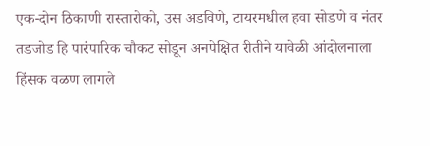एक-दोन ठिकाणी रास्तारोको, उस अडविणे, टायरमधील हवा सोडणे व नंतर तडजोड हि पारंपारिक चौकट सोडून अनपेक्षित रीतीने यावेळी आंदोलनाला हिंसक वळण लागले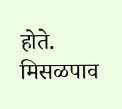होते.
मिसळपाव